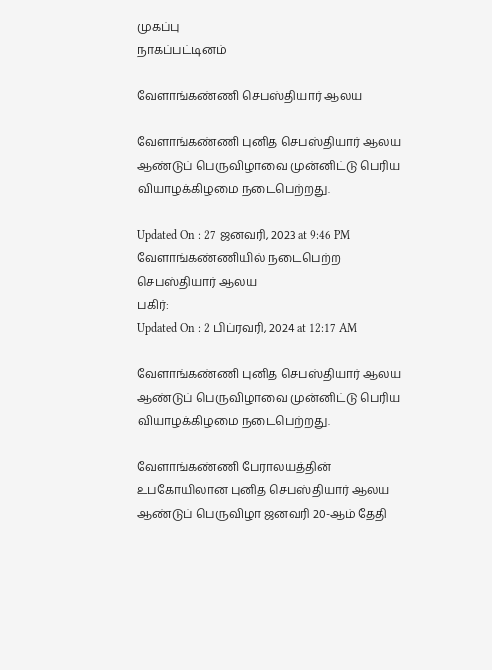முகப்பு
நாகப்பட்டினம்

வேளாங்கண்ணி செபஸ்தியார் ஆலய

வேளாங்கண்ணி புனித செபஸ்தியார் ஆலய ஆண்டுப் பெருவிழாவை முன்னிட்டு பெரிய வியாழக்கிழமை நடைபெற்றது.

Updated On : 27 ஜனவரி, 2023 at 9:46 PM
வேளாங்கண்ணியில் நடைபெற்ற செபஸ்தியார் ஆலய
பகிர்:
Updated On : 2 பிப்ரவரி, 2024 at 12:17 AM

வேளாங்கண்ணி புனித செபஸ்தியார் ஆலய ஆண்டுப் பெருவிழாவை முன்னிட்டு பெரிய வியாழக்கிழமை நடைபெற்றது.

வேளாங்கண்ணி பேராலயத்தின் உபகோயிலான புனித செபஸ்தியார் ஆலய ஆண்டுப் பெருவிழா ஜனவரி 20-ஆம் தேதி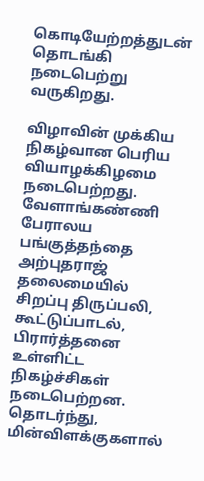கொடியேற்றத்துடன் தொடங்கி நடைபெற்று வருகிறது.

விழாவின் முக்கிய நிகழ்வான பெரிய வியாழக்கிழமை நடைபெற்றது. வேளாங்கண்ணி பேராலய பங்குத்தந்தை அற்புதராஜ் தலைமையில் சிறப்பு திருப்பலி, கூட்டுப்பாடல், பிரார்த்தனை உள்ளிட்ட நிகழ்ச்சிகள் நடைபெற்றன. தொடர்ந்து, மின்விளக்குகளால்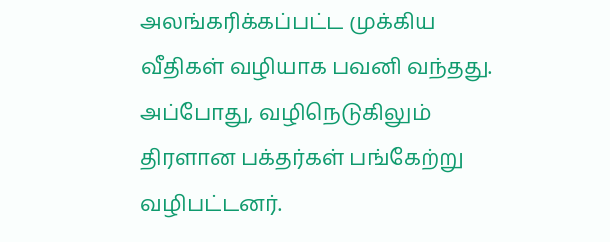அலங்கரிக்கப்பட்ட முக்கிய வீதிகள் வழியாக பவனி வந்தது. அப்போது, வழிநெடுகிலும் திரளான பக்தர்கள் பங்கேற்று வழிபட்டனர்.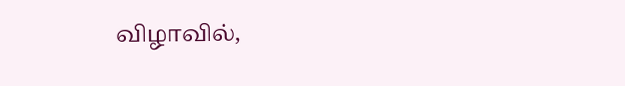விழாவில்,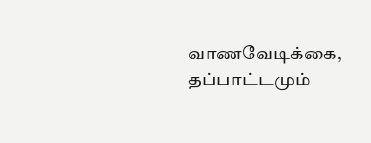வாணவேடிக்கை, தப்பாட்டமும்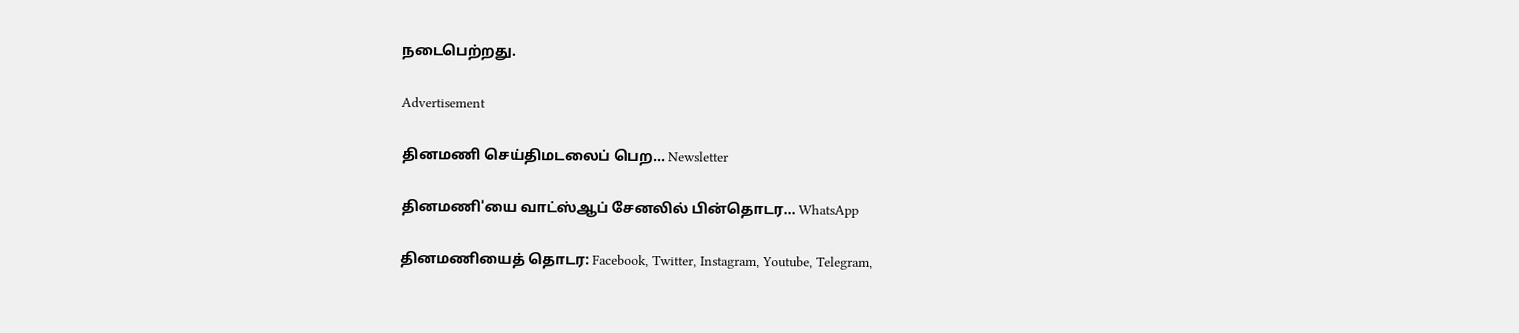நடைபெற்றது.

Advertisement

தினமணி செய்திமடலைப் பெற... Newsletter

தினமணி'யை வாட்ஸ்ஆப் சேனலில் பின்தொடர... WhatsApp

தினமணியைத் தொடர: Facebook, Twitter, Instagram, Youtube, Telegram,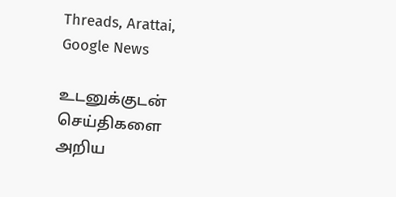Threads, Arattai, Google News

உடனுக்குடன் செய்திகளை அறிய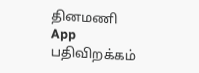தினமணி App பதிவிறக்கம்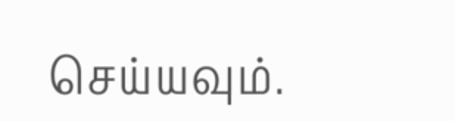செய்யவும்.